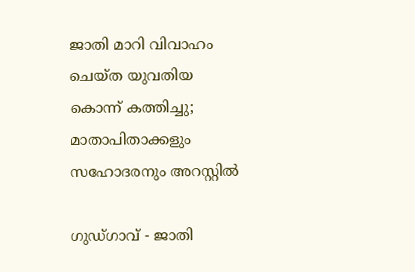ജാതി മാറി വിവാഹം ചെയ്ത യുവതിയ കൊന്ന് കത്തിച്ചു; മാതാപിതാക്കളും സഹോദരനും അറസ്റ്റിൽ

ഗുഡ്ഗാവ് - ജാതി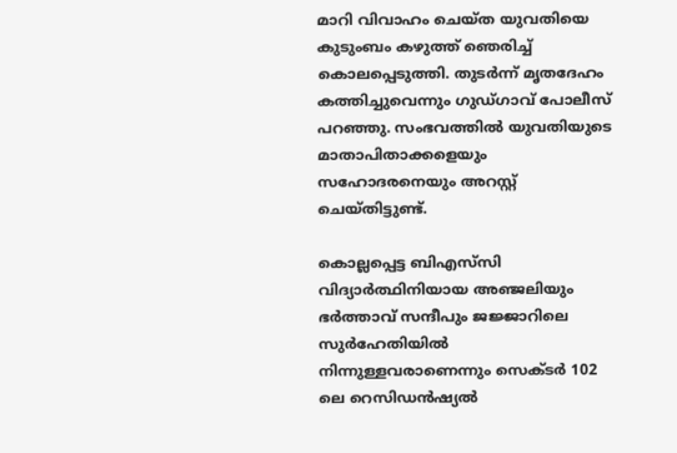മാറി വിവാഹം ചെയ്ത യുവതിയെ കുടുംബം കഴുത്ത് ഞെരിച്ച് കൊലപ്പെടുത്തി. തുടർന്ന് മൃതദേഹം കത്തിച്ചുവെന്നും ഗുഡ്ഗാവ് പോലീസ് പറഞ്ഞു. സംഭവത്തിൽ യുവതിയുടെ മാതാപിതാക്കളെയും സഹോദരനെയും അറസ്റ്റ് ചെയ്തിട്ടുണ്ട്.

കൊല്ലപ്പെട്ട ബിഎസ്‌സി വിദ്യാർത്ഥിനിയായ അഞ്ജലിയും ഭർത്താവ് സന്ദീപും ജജ്ജാറിലെ സുർഹേതിയിൽ നിന്നുള്ളവരാണെന്നും സെക്ടർ 102 ലെ റെസിഡൻഷ്യൽ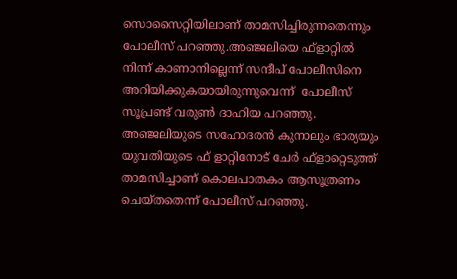സൊസൈറ്റിയിലാണ് താമസിച്ചിരുന്നതെന്നും പോലീസ് പറഞ്ഞു.അഞ്ജലിയെ ഫ്‌ളാറ്റിൽ നിന്ന് കാണാനില്ലെന്ന് സന്ദീപ് പോലീസിനെ അറിയിക്കുകയായിരുന്നുവെന്ന്  പോലീസ് സൂപ്രണ്ട് വരുൺ ദാഹിയ പറഞ്ഞു. അഞ്ജലിയുടെ സഹോദരൻ കുനാലും ഭാര്യയും യുവതിയുടെ ഫ് ളാറ്റിനോട് ചേർ ഫ്ളാറ്റെടുത്ത് താമസിച്ചാണ് കൊലപാതകം ആസൂത്രണം ചെയ്തതെന്ന് പോലീസ് പറഞ്ഞു.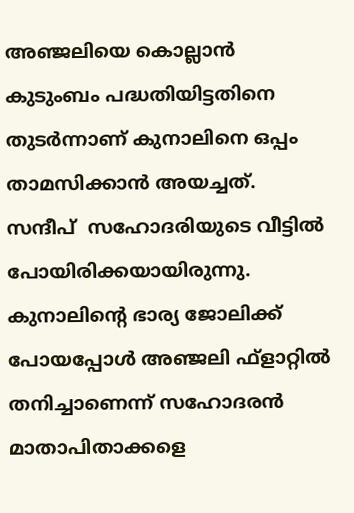അഞ്ജലിയെ കൊല്ലാൻ കുടുംബം പദ്ധതിയിട്ടതിനെ തുടർന്നാണ് കുനാലിനെ ഒപ്പം താമസിക്കാൻ അയച്ചത്. സന്ദീപ്  സഹോദരിയുടെ വീട്ടിൽ പോയിരിക്കയായിരുന്നു. കുനാലിന്റെ ഭാര്യ ജോലിക്ക് പോയപ്പോൾ അഞ്ജലി ഫ്‌ളാറ്റിൽ തനിച്ചാണെന്ന് സഹോദരൻ മാതാപിതാക്കളെ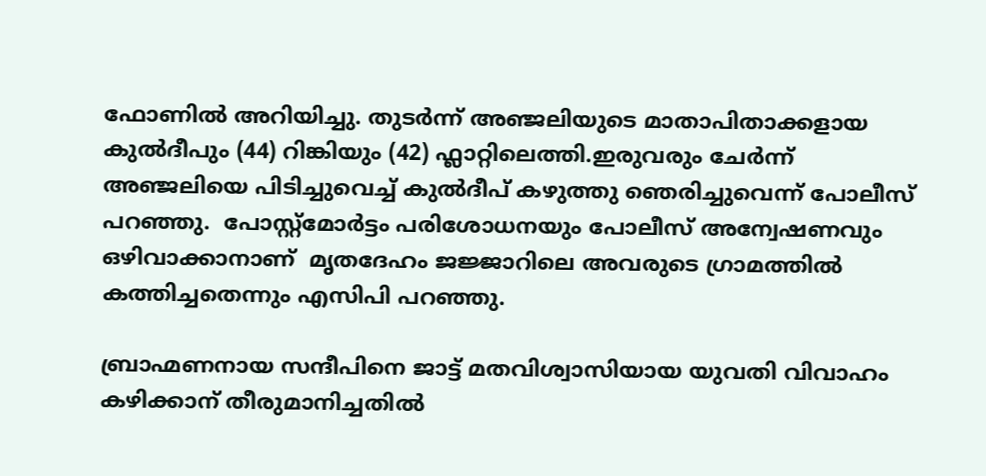ഫോണിൽ അറിയിച്ചു. തുടർന്ന് അഞ്ജലിയുടെ മാതാപിതാക്കളായ കുൽദീപും (44) റിങ്കിയും (42) ഫ്ലാറ്റിലെത്തി.ഇരുവരും ചേർന്ന് അഞ്ജലിയെ പിടിച്ചുവെച്ച് കുൽദീപ് കഴുത്തു ഞെരിച്ചുവെന്ന് പോലീസ് പറഞ്ഞു.  പോസ്റ്റ്‌മോർട്ടം പരിശോധനയും പോലീസ് അന്വേഷണവും ഒഴിവാക്കാനാണ്  മൃതദേഹം ജജ്ജാറിലെ അവരുടെ ഗ്രാമത്തിൽ കത്തിച്ചതെന്നും എസിപി പറഞ്ഞു.

ബ്രാഹ്മണനായ സന്ദീപിനെ ജാട്ട് മതവിശ്വാസിയായ യുവതി വിവാഹം കഴിക്കാന് തീരുമാനിച്ചതിൽ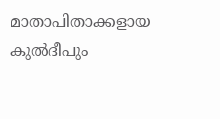മാതാപിതാക്കളായ  കുൽദീപും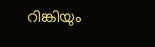റിങ്കിയും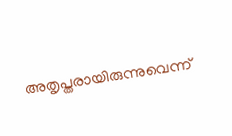അതൃപ്തരായിരുന്നുവെന്ന്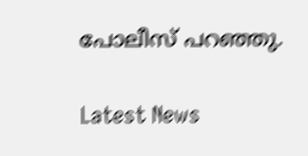പോലീസ് പറഞ്ഞു.

Latest News